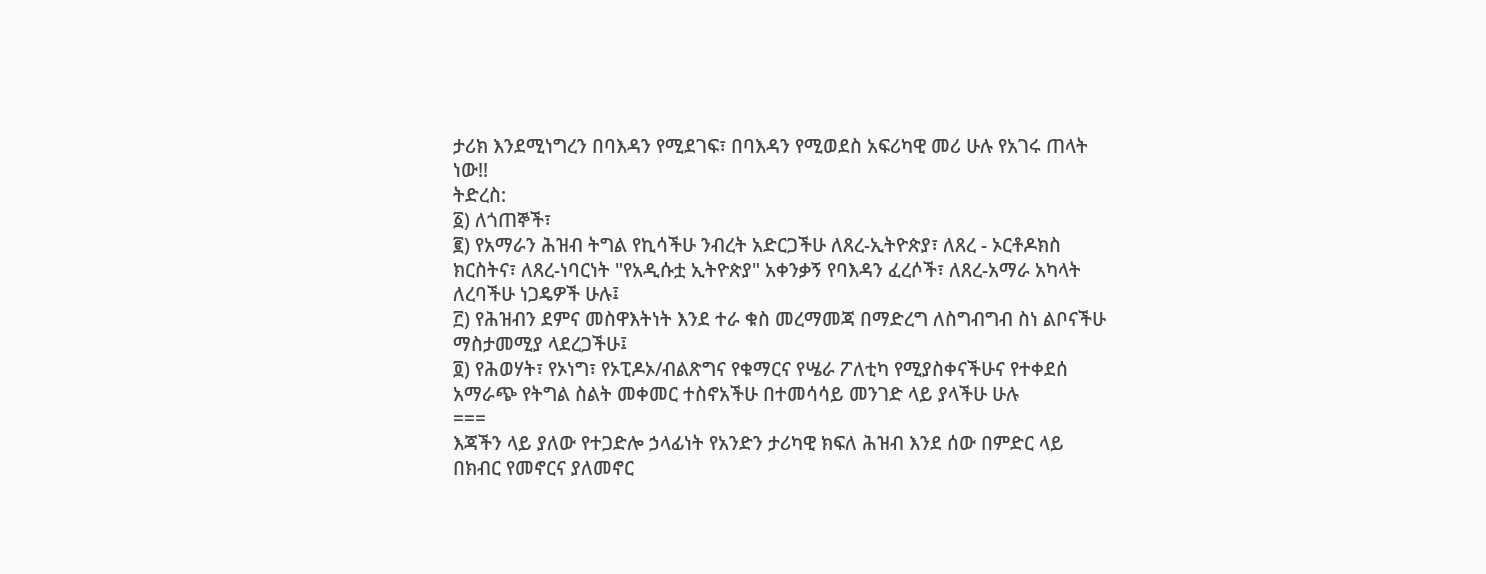ታሪክ እንደሚነግረን በባእዳን የሚደገፍ፣ በባእዳን የሚወደስ አፍሪካዊ መሪ ሁሉ የአገሩ ጠላት ነው!!
ትድረስ:
፩) ለጎጠኞች፣
፪) የአማራን ሕዝብ ትግል የኪሳችሁ ንብረት አድርጋችሁ ለጸረ-ኢትዮጵያ፣ ለጸረ - ኦርቶዶክስ ክርስትና፣ ለጸረ-ነባርነት "የአዲሱቷ ኢትዮጵያ" አቀንቃኝ የባእዳን ፈረሶች፣ ለጸረ-አማራ አካላት ለረባችሁ ነጋዴዎች ሁሉ፤
፫) የሕዝብን ደምና መስዋእትነት እንደ ተራ ቁስ መረማመጃ በማድረግ ለስግብግብ ስነ ልቦናችሁ ማስታመሚያ ላደረጋችሁ፤
፬) የሕወሃት፣ የኦነግ፣ የኦፒዶኦ/ብልጽግና የቁማርና የሤራ ፖለቲካ የሚያስቀናችሁና የተቀደሰ አማራጭ የትግል ስልት መቀመር ተስኖአችሁ በተመሳሳይ መንገድ ላይ ያላችሁ ሁሉ
===
እጃችን ላይ ያለው የተጋድሎ ኃላፊነት የአንድን ታሪካዊ ክፍለ ሕዝብ እንደ ሰው በምድር ላይ በክብር የመኖርና ያለመኖር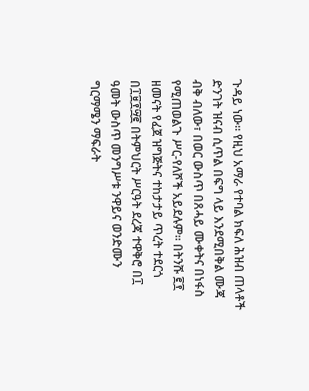ጉዳይ ነው። የዚህ አማራ የተባል ክፍለ ሕዝብ ጠላቶች ድንገት ዝናብ ሲጥል በፍግ ላይ እንደሚበቅል ሙጃ ብቅ ብለው፣ በወር ውስጥ በጸሓይ ሙቀትና በነፋስ የሚጠወልጉ ሥር-የለሾች አይደሉም። በትንሹ ፪፻ ዘመናት የፈጀ ዝግጅትና ተከታታይ ጥረት ተደርጎ በ፲፱፻፵፪ በትምህርት ሥርዓት ደረጃ ተዋቅሮ በ፲ ዓመት ውስጥ መንግሥቱ ንዋይና ወንድሙን ግርማሜን ማፍራት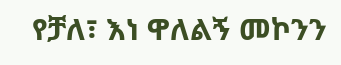የቻለ፣ እነ ዋለልኝ መኮንን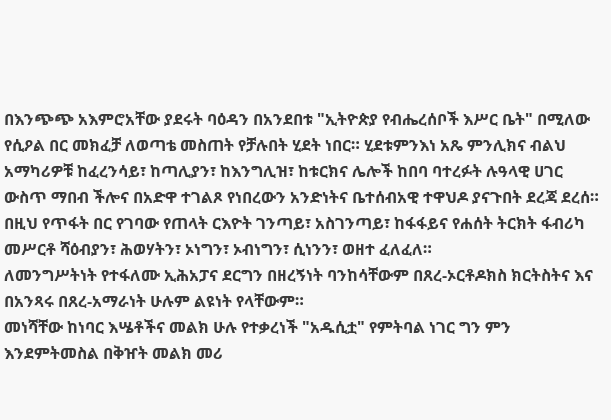በእንጭጭ አእምሮአቸው ያደሩት ባዕዳን በአንደበቱ "ኢትዮጵያ የብሔረሰቦች እሥር ቤት" በሚለው የሲዖል በር መክፈቻ ለወጣቴ መስጠት የቻሉበት ሂደት ነበር። ሂደቱምንእነ አጼ ምንሊክና ብልህ አማካሪዎቹ ከፈረንሳይ፣ ከጣሊያን፣ ከእንግሊዝ፣ ከቱርክና ሌሎች ከበባ ባተረፉት ሉዓላዊ ሀገር ውስጥ ማበብ ችሎና በአድዋ ተገልጾ የነበረውን አንድነትና ቤተሰብአዊ ተዋህዶ ያናጉበት ደረጃ ደረሰ።
በዚህ የጥፋት በር የገባው የጠላት ርእዮት ገንጣይ፣ አስገንጣይ፣ ከፋፋይና የሐሰት ትርክት ፋብሪካ መሥርቶ ሻዕብያን፣ ሕወሃትን፣ ኦነግን፣ ኦብነግን፣ ሲነንን፣ ወዘተ ፈለፈለ።
ለመንግሥትነት የተፋለሙ ኢሕአፓና ደርግን በዘረኝነት ባንከሳቸውም በጸረ-ኦርቶዶክስ ክርትስትና እና በአንጻሩ በጸረ-አማራነት ሁሉም ልዩነት የላቸውም።
መነሻቸው ከነባር እሤቶችና መልክ ሁሉ የተቃረነች "አዱሲቷ" የምትባል ነገር ግን ምን እንደምትመስል በቅዠት መልክ መሪ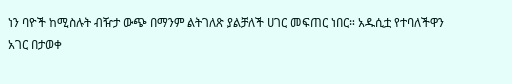ነን ባዮች ከሚስሉት ብዥታ ውጭ በማንም ልትገለጽ ያልቻለች ሀገር መፍጠር ነበር። አዱሲቷ የተባለችዋን አገር በታወቀ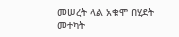መሠረት ላል አቁሞ በሂደት መተካት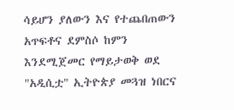ሳይሆን ያለውን እና የተጨበጠውን አጥፍቶና ደምስሶ ከምን እንደሚጀመር የማይታወቅ ወደ "አዲሲቷ" ኢትዮጵያ መጓዝ ነበርና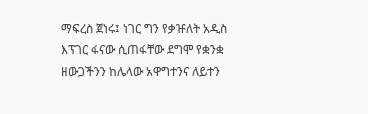ማፍረስ ጀነሩ፤ ነገር ግን የቃዡለት አዲስ እፕገር ፋናው ሲጠፋቸው ደግሞ የቋንቋ ዘውጋችንን ከሌላው አዋግተንና ለይተን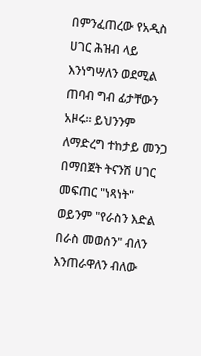በምንፈጠረው የአዲስ ሀገር ሕዝብ ላይ እንነግሣለን ወደሚል ጠባብ ግብ ፊታቸውን አዞሩ። ይህንንም ለማድረግ ተከታይ መንጋ በማበጀት ትናንሽ ሀገር መፍጠር "ነጻነት" ወይንም "የራስን እድል በራስ መወሰን" ብለን እንጠራዋለን ብለው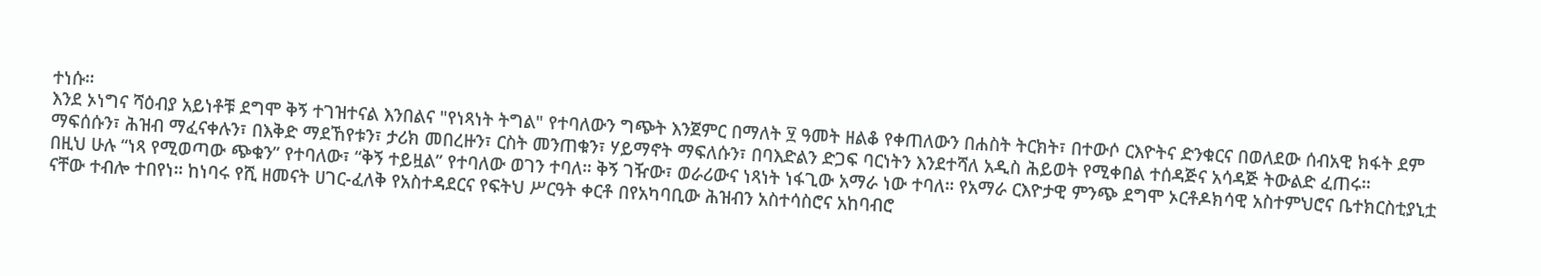ተነሱ።
እንደ ኦነግና ሻዕብያ አይነቶቹ ደግሞ ቅኝ ተገዝተናል እንበልና "የነጻነት ትግል" የተባለውን ግጭት እንጀምር በማለት ፶ ዓመት ዘልቆ የቀጠለውን በሐስት ትርክት፣ በተውሶ ርእዮትና ድንቁርና በወለደው ሰብአዊ ክፋት ደም ማፍሰሱን፣ ሕዝብ ማፈናቀሉን፣ በእቅድ ማደኸየቱን፣ ታሪክ መበረዙን፣ ርስት መንጠቁን፣ ሃይማኖት ማፍለሱን፣ በባእድልን ድጋፍ ባርነትን እንደተሻለ አዲስ ሕይወት የሚቀበል ተሰዳጅና አሳዳጅ ትውልድ ፈጠሩ።
በዚህ ሁሉ “ነጻ የሚወጣው ጭቁን” የተባለው፣ “ቅኝ ተይዟል” የተባለው ወገን ተባለ። ቅኝ ገዥው፣ ወራሪውና ነጻነት ነፋጊው አማራ ነው ተባለ። የአማራ ርእዮታዊ ምንጭ ደግሞ ኦርቶዶክሳዊ አስተምህሮና ቤተክርስቲያኒቷ ናቸው ተብሎ ተበየነ። ከነባሩ የሺ ዘመናት ሀገር-ፈለቅ የአስተዳደርና የፍትህ ሥርዓት ቀርቶ በየአካባቢው ሕዝብን አስተሳስሮና አከባብሮ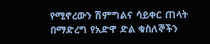የሚኖረውን ሽምግልና ሳይቀር ጠላት በማድረግ የአድዋ ድል ቁስለኞችን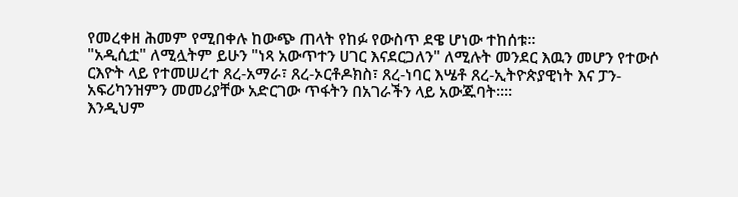የመረቀዘ ሕመም የሚበቀሉ ከውጭ ጠላት የከፉ የውስጥ ደዌ ሆነው ተከሰቱ።
"አዲሲቷ" ለሚሏትም ይሁን "ነጻ አውጥተን ሀገር እናደርጋለን" ለሚሉት መንደር እዉን መሆን የተውሶ ርእዮት ላይ የተመሠረተ ጸረ-አማራ፣ ጸረ-ኦርቶዶክስ፣ ጸረ-ነባር እሤቶ ጸረ-ኢትዮጵያዊነት እና ፓን-አፍሪካንዝምን መመሪያቸው አድርገው ጥፋትን በአገራችን ላይ አውጁባት።።
እንዲህም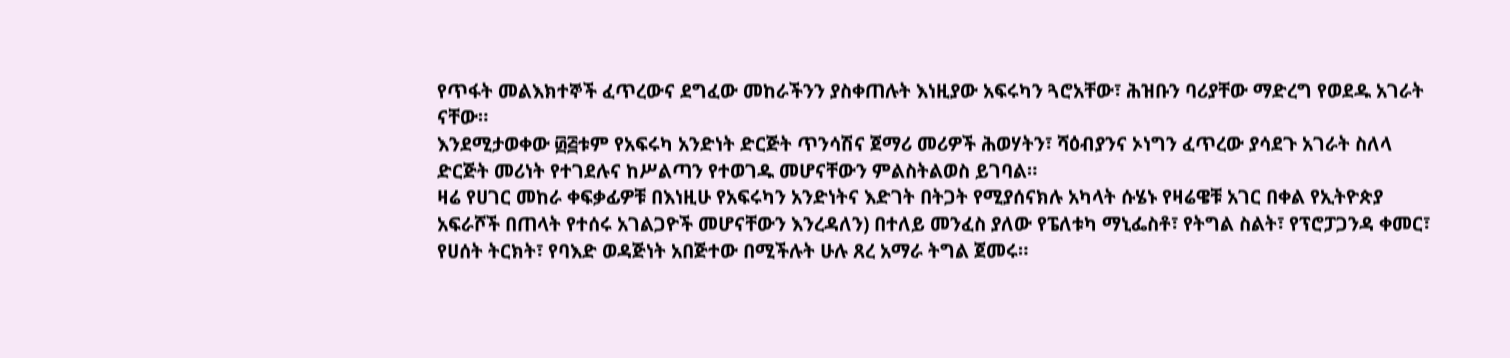የጥፋት መልእክተኞች ፈጥረውና ደግፈው መከራችንን ያስቀጠሉት እነዚያው አፍሩካን ጓሮአቸው፣ ሕዝቡን ባሪያቸው ማድረግ የወደዱ አገራት ናቸው።
እንደሚታወቀው ፴፭ቱም የአፍሩካ አንድነት ድርጅት ጥንሳሽና ጀማሪ መሪዎች ሕወሃትን፣ ሻዕብያንና ኦነግን ፈጥረው ያሳደጉ አገራት ስለላ ድርጅት መሪነት የተገደሉና ከሥልጣን የተወገዱ መሆናቸውን ምልስትልወስ ይገባል።
ዛሬ የሀገር መከራ ቀፍቃፊዎቹ በእነዚሁ የአፍሩካን አንድነትና እድገት በትጋት የሚያሰናክሉ አካላት ሱሄኑ የዛሬዌቹ አገር በቀል የኢትዮጵያ አፍራሾች በጠላት የተሰሩ አገልጋዮች መሆናቸውን እንረዳለን) በተለይ መንፈስ ያለው የፔለቱካ ማኒፌስቶ፣ የትግል ስልት፣ የፕሮፓጋንዳ ቀመር፣ የሀሰት ትርክት፣ የባእድ ወዳጅነት አበጅተው በሚችሉት ሁሉ ጸረ አማራ ትግል ጀመሩ።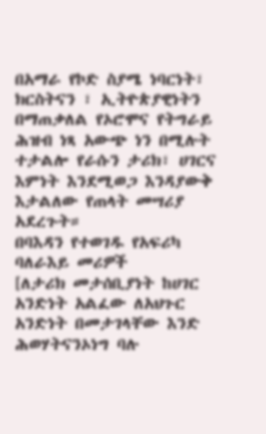በአማራ የኮድ ስያሜ ነባርነት፣ ክርስትናን ፣ ኢትዮጵያዊነትን በማጠቃለል የኦሮሞና የትግራይ ሕዝብ ነጻ አውጭ ነን በሚሉት ተታልሎ የራሱን ታሪክ፣ ሀገርና እምነት እንደሚወጋ እንዳያውቅ እታልለው የጠላት መሣሪያ አደረጉት።
በባእዳን የተወገዱ የአፍሪካ ባለራእይ መሪዎች
[ለታሪክ መታሰቢያነት ከሀገር አንድነት አልፈው ለአህጉር አንድነት በመታገላቸው እንድ ሕወሃትናንኦነግ ባሉ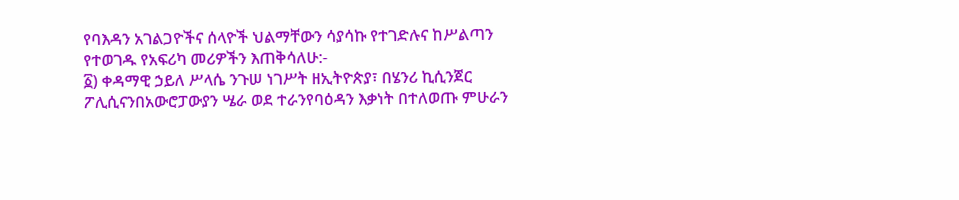የባእዳን አገልጋዮችና ሰላዮች ህልማቸውን ሳያሳኩ የተገድሉና ከሥልጣን የተወገዱ የአፍሪካ መሪዎችን እጠቅሳለሁ:-
፩) ቀዳማዊ ኃይለ ሥላሴ ንጉሠ ነገሥት ዘኢትዮጵያ፣ በሄንሪ ኪሲንጀር ፖሊሲናንበአውሮፓውያን ሤራ ወደ ተራንየባዕዳን እቃነት በተለወጡ ምሁራን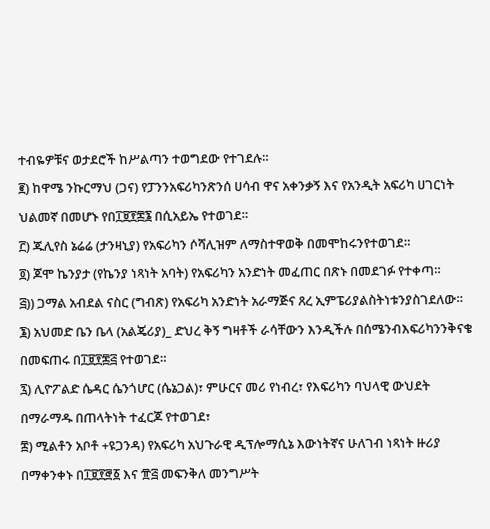ተብዬዎቹና ወታደሮች ከሥልጣን ተወግደው የተገደሉ።
፪) ከዋሜ ንኩርማህ (ጋና) የፓንንአፍሪካንጽንሰ ሀሳብ ዋና አቀንቃኝ እና የአንዲት አፍሪካ ሀገርነት ህልመኛ በመሆኑ የበ፲፱፻፷፮ በሲአይኤ የተወገደ።
፫) ጁሊየስ ኔሬሬ (ታንዛኒያ) የአፍሪካን ሶሻሊዝም ለማስተዋወቅ በመሞከሩንየተወገደ።
፬) ጆሞ ኬንያታ (የኬንያ ነጻነት አባት) የአፍሪካን አንድነት መፈጠር በጽኑ በመደገፉ የተቀጣ።
፭)) ጋማል አብደል ናስር (ግብጽ) የአፍሪካ አንድነት አራማጅና ጸረ ኢምፔሪያልስትነቱንያስገደለው።
፮) አህመድ ቤን ቤላ (አልጄሪያ)_ ድህረ ቅኝ ግዛቶች ራሳቸውን እንዲችሉ በሰሜንብእፍሪካንንቅናቄ በመፍጠሩ በ፲፱፻፷፭ የተወገደ።
፯) ሊዮፖልድ ሴዳር ሴንጎሆር (ሴኔጋል)፣ ምሁርና መሪ የነብረ፣ የእፍሪካን ባህላዊ ውህደት በማራማዱ በጠላትነት ተፈርጆ የተወገደ፣
፰) ሚልቶን አቦቶ +ዩጋንዳ) የአፍሪካ አህጉራዊ ዲፕሎማሲኔ እውነትኛና ሁለገብ ነጻነት ዙሪያ በማቀንቀኑ በ፲፱፻፸፩ እና ፹፭ መፍንቅለ መንግሥት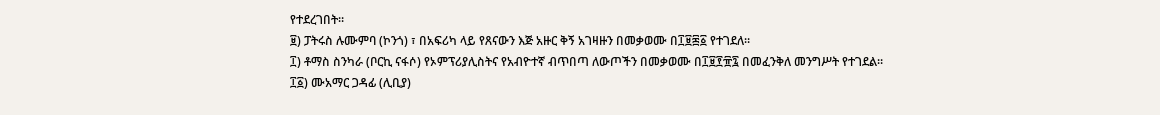የተደረገበት።
፱) ፓትሩስ ሉሙምባ (ኮንጎ) ፣ በአፍሪካ ላይ የጸናውን እጅ አዙር ቅኝ አገዛዙን በመቃወሙ በ፲፱፷፩ የተገደለ።
፲) ቶማስ ስንካራ (ቦርኪ ናፋሶ) የኦምፕሪያሊስትና የአብዮተኛ ብጥበጣ ለውጦችን በመቃወሙ በ፲፱፻፹፯ በመፈንቅለ መንግሥት የተገደል።
፲፩) ሙአማር ጋዳፊ (ሊቢያ)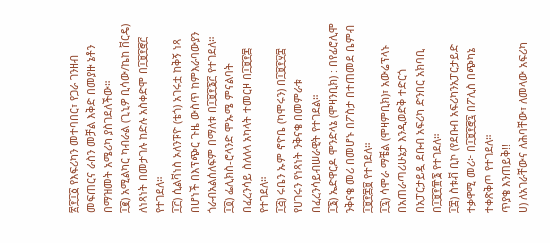፳፻፲፩ የእፍሪካን መተባበር፣ የጋራ ገንዘብ መፍጠርና ራስን መቻል እቅድ በመያዙ ኔቶን በማዝመት አሜሪካ ያስገደለችው።
፲፪) አሚልካር ካብራል (ጊኒዎ ቢሳው/ኬከ ቨርዴ) ለነጻነት በመታገሉ ከድሉ አስቀድሞ በ፲፱፻፸፫ የተገደለ።
፲፫) ሲልቫነስ ኦለንፑዮ (ቴጎ) አገሩቷ ከቅኝ ነጻ በሆነች በእፕጭር ጉዜ ውስጥ ከምእራባውያን ጎራብአልሰለፍም በማለቱ በ፲፱፻፮፫ የተገደለ።
፲፬) ፌሊክስ-ሮላንድ ሞኡሜ ምናልባት በፈረንሳይ ስለለላ አካላት ተመርዞ በ፲፱፻፷ የተገደለ።
፲፭) ሩቤን ኡም ኖዮቤ (ካሞሩን) በ፲፱፻፶፰ የሀገሩን የነጻነት ንቅናቄ በመምራቱ በፈረንሳይብሠራዊት የተገደል።
፲፮) ኤድዋርዶ ሞንድላኔ (ሞዛንቢክ) : በየፊሮሊሞ ንቅናቄ መሪ በመሆኑ በፖስታ በተጠመደ ቤምብ ፲፱፻፷፱ የተገደለ።
፲፯) ሳሞራ ማቼል (ሞዛምቢክ)፣ አውሬፕላኑ በአጠራጣሪሁኔታ እንዲወድቅ ተድርጎ በአፓርታይዷ ደቡብ አፍሪካ ድንበር አክባቢ በ፲፱፻፹፮ የተገደለ።
፲፰) ስቱቭ ቢኮ (የደቡብ አፍሪካንአፓርታይድ ተቃዋሚ መሪ፦ በ፲፱፻፸፯ በፖሊስ በጭካኔ ተቀጽቅጦ የተገደለ።
ጥያቄ እንጠይቅ!!
ሀ) ለአገራቸውና ለሕባቸው፣ ለመላው አፍሪካ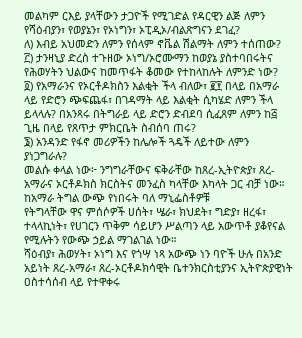መልካም ርእይ ያላቸውን ታጋዮች የሚገድል የዳርዊን ልጅ ለምን የሻዕብያን፣ የወያኔን፣ የኦነግን፣ ኦፒዲኦ/ብልጽግናን ደገፈ?
ለ) እብይ አህመድን ለምን የሰላም ኖቬል ሽልማት ለምን ተሰጠው?
፫) ታንዛኒያ ድረስ ተጉዘው ኦነግ/ኦሮሙማን ከወያኔ ያስተባበሩትና የሕወሃትን ህልውና ከመጥፋት ቆመው የተከላከሉት ለምንድ ነው?
፬) የአማራንና የኦርቶዶክስን እልቂት ችላ ብለው፣ ፪፻ በላይ በአማራ ላይ የድሮን ጭፍጨፋ፣ በገዳማት ላይ እልቂት ሲካሄድ ለምን ችላ ይላላሉ? በአንጻሩ በትግራይ ላይ ድሮን ድብደባ ሲፈጸም ለምን ከ፭ ጊዜ በላይ የጸጥታ ምክርቤት ስብሰባ ጠሩ?
፮) አንዳንድ የፋኖ መሪዎችን ከሌሎች ጓዴች ለይተው ለምን ያነጋግራሉ?
መልሱ ቀላል ነው፦ ንግግራቸውና ፍቅራቸው ከጸረ-ኢትዮጵያ፣ ጸረ-አማራና ኦርቶዶክስ ክርስትና መንፈስ ካላቸው እካላት ጋር ብቻ ነው።
ከአማራ ትግል ውጭ የነበሩት ባለ ማኒፌስቶዎቹ
የትግላቸው ዋና ምሰሶዎች ሀሰት፣ ሤራ፣ ክህደት፣ ግድያ፣ ዘረፋ፣ ተላላኪነት፣ የሀገርን ጥቅም ሳይሆን ሥልጣን ላይ አውጥቶ ያቆየናል የሚሉትን የውጭ ኃይል ማገልገል ነው።
ሻዕብያ፣ ሕወሃት፣ ኦነግ እና የጎሣ ነጻ አውጭ ነን ባዮች ሁሉ በአንድ አይነት ጸረ-አማራ፣ ጸረ-ኦርቶዶክሳዊት ቤተንክርስቲያንና ኢትዮጵያዊነት ዐስተሳሰብ ላይ የተዋቀሩ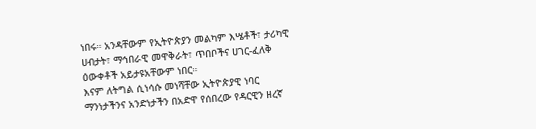ነበሩ። አንዳቸውም የኢትዮጵያን መልካም እሤቶች፣ ታሪካዊ ሀብታት፣ ማኅበራዊ መዋቅራት፣ ጥበቦችና ሀገር-ፈለቅ ዕውቀቶች አይታዩአቸውም ነበር።
እናም ለትግል ሲነሳሱ መነሻቸው ኢትዮጵያዊ ነባር ማንነታችንና አንድነታችን በአድዋ የሰበረው የዳርዊን ዘረኛ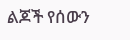ልጆች የሰውን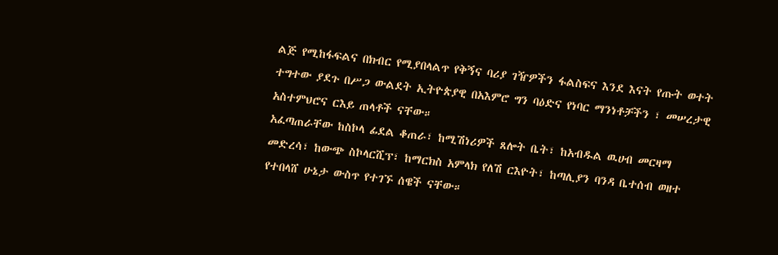ልጅ የሚከፋፍልና በክብር የሚያበላልጥ የቅኝና ባሪያ ገዥዎችን ፋልስፍና እንደ እናት የጡት ወተት ተግተው ያደጉ በሥጋ ውልደት ኢትዮጵያዊ በአእምሮ ግን ባዕድና የነባር ማንነቶቻችን ፣ መሠረታዊ አስተምህሮና ርእይ ጠላቶች ናቸው።
አፈጣጠራቸው ከስኮላ ፊደል ቆጠራ፣ ከሚሽነሪዎች ጸሎት ቤት፣ ከአብዱል ዉሀብ መርዛማ መድረሳ፣ ከውጭ ስኮላርሺፕ፣ ከማርክስ አምላክ የለሽ ርእዮት፣ ከጣሊያን ባንዳ ቤተሰብ ወዘተ የተበላሸ ሁኔታ ውስጥ የተገኙ ሰዌች ናቸው።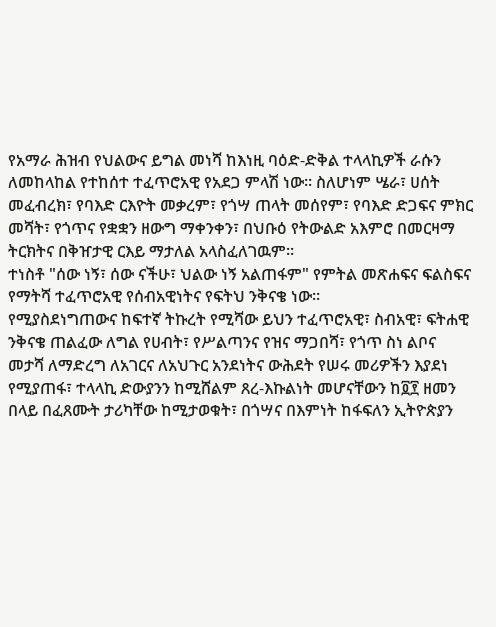የአማራ ሕዝብ የህልውና ይግል መነሻ ከእነዚ ባዕድ-ድቅል ተላላኪዎች ራሱን ለመከላከል የተከሰተ ተፈጥሮአዊ የአደጋ ምላሽ ነው። ስለሆነም ሤራ፣ ሀሰት መፈብረክ፣ የባእድ ርእዮት መቃረም፣ የጎሣ ጠላት መሰየም፣ የባእድ ድጋፍና ምክር መሻት፣ የጎጥና የቋቋን ዘውግ ማቀንቀን፣ በህቡዕ የትውልድ አእምሮ በመርዛማ ትርክትና በቅዠታዊ ርእይ ማታለል አላስፈለገዉም።
ተነስቶ "ሰው ነኝ፣ ሰው ናችሁ፣ ህልው ነኝ አልጠፋም" የምትል መጽሐፍና ፍልስፍና የማትሻ ተፈጥሮአዊ የሰብአዊነትና የፍትህ ንቅናቄ ነው።
የሚያስደነግጠውና ከፍተኛ ትኩረት የሚሻው ይህን ተፈጥሮአዊ፣ ስብአዊ፣ ፍትሐዊ ንቅናቄ ጠልፈው ለግል የሀብት፣ የሥልጣንና የዝና ማጋበሻ፣ የጎጥ ስነ ልቦና መታሻ ለማድረግ ለአገርና ለአህጉር አንደነትና ውሕደት የሠሩ መሪዎችን እያደነ የሚያጠፋ፣ ተላላኪ ድውያንን ከሚሸልም ጸረ-እኩልነት መሆናቸውን ከ፬፻ ዘመን በላይ በፈጸሙት ታሪካቸው ከሚታወቁት፣ በጎሣና በእምነት ከፋፍለን ኢትዮጵያን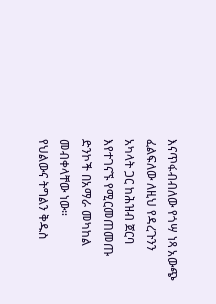እናጥፋብብለው የጎሣ ነጻ አውጭ ፈልፍለው ለዚህ የዳረጉንን አካላት ጋር ከሕዝብ ጀርባ እየተገናኙ የሚርመጠመጡ ድንኮች በአማራ መካከል መብቀላቸው ነው።
የህልውና ትግልን ቅዱስ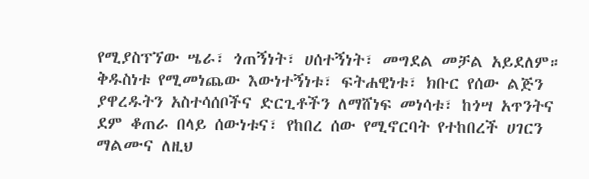የሚያስፕኘው ሤራ፣ ጎጠኝነት፣ ሀሰተኝነት፣ መግደል መቻል አይደለም። ቅዱስነቱ የሚመነጨው እውነተኝነቱ፣ ፍትሐዊነቱ፣ ክቡር የሰው ልጅን ያዋረዱትን አስተሳሰቦችና ድርጊቶችን ለማሸነፍ መነሳቱ፣ ከጎሣ አጥንትና ደም ቆጠራ በላይ ሰውነቱና፣ የከበረ ሰው የሚኖርባት የተከበረች ሀገርን ማልሙና ለዚህ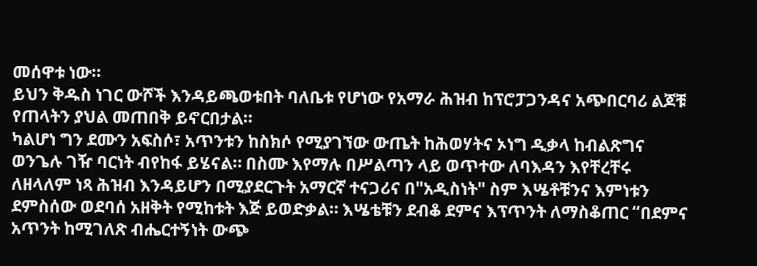መሰዋቱ ነው።
ይህን ቅዱስ ነገር ውሾች እንዳይጫወቱበት ባለቤቱ የሆነው የአማራ ሕዝብ ከፕሮፓጋንዳና አጭበርባሪ ልጆቹ የጠላትን ያህል መጠበቅ ይኖርበታል።
ካልሆነ ግን ደሙን አፍስሶ፣ አጥንቱን ከስክሶ የሚያገኘው ውጤት ከሕወሃትና ኦነግ ዲቃላ ከብልጽግና ወንጌሉ ገዥ ባርነት ብየከፋ ይሄናል። በስሙ እየማሉ በሥልጣን ላይ ወጥተው ለባእዳን እየቸረቸሩ ለዘላለም ነጻ ሕዝብ እንዳይሆን በሚያደርጉት አማርኛ ተናጋሪና በ"አዲስነት" ስም እሤቶቹንና እምነቱን ደምስሰው ወደባሰ አዘቅት የሚከቱት እጅ ይወድቃል። እሤቴቹን ደብቆ ደምና እፕጥንት ለማስቆጠር “በደምና አጥንት ከሚገለጽ ብሔርተኝነት ውጭ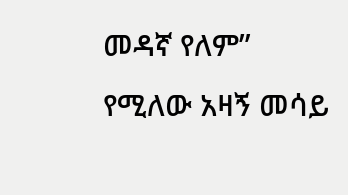መዳኛ የለም” የሚለው አዛኝ መሳይ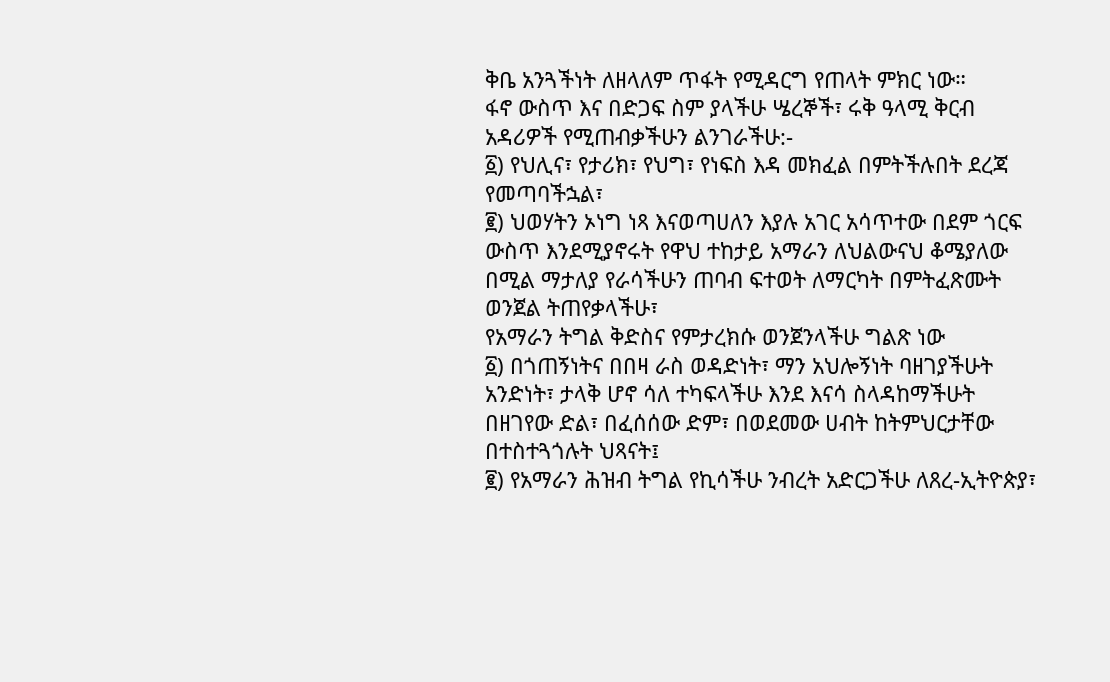ቅቤ አንጓችነት ለዘላለም ጥፋት የሚዳርግ የጠላት ምክር ነው።
ፋኖ ውስጥ እና በድጋፍ ስም ያላችሁ ሤረኞች፣ ሩቅ ዓላሚ ቅርብ አዳሪዎች የሚጠብቃችሁን ልንገራችሁ:-
፩) የህሊና፣ የታሪክ፣ የህግ፣ የነፍስ እዳ መክፈል በምትችሉበት ደረጃ የመጣባችኋል፣
፪) ህወሃትን ኦነግ ነጻ እናወጣሀለን እያሉ አገር አሳጥተው በደም ጎርፍ ውስጥ እንደሚያኖሩት የዋህ ተከታይ አማራን ለህልውናህ ቆሜያለው በሚል ማታለያ የራሳችሁን ጠባብ ፍተወት ለማርካት በምትፈጽሙት ወንጀል ትጠየቃላችሁ፣
የአማራን ትግል ቅድስና የምታረክሱ ወንጀንላችሁ ግልጽ ነው
፩) በጎጠኝነትና በበዛ ራስ ወዳድነት፣ ማን አህሎኝነት ባዘገያችሁት አንድነት፣ ታላቅ ሆኖ ሳለ ተካፍላችሁ እንደ እናሳ ስላዳከማችሁት በዘገየው ድል፣ በፈሰሰው ድም፣ በወደመው ሀብት ከትምህርታቸው በተስተጓጎሉት ህጻናት፤
፪) የአማራን ሕዝብ ትግል የኪሳችሁ ንብረት አድርጋችሁ ለጸረ-ኢትዮጵያ፣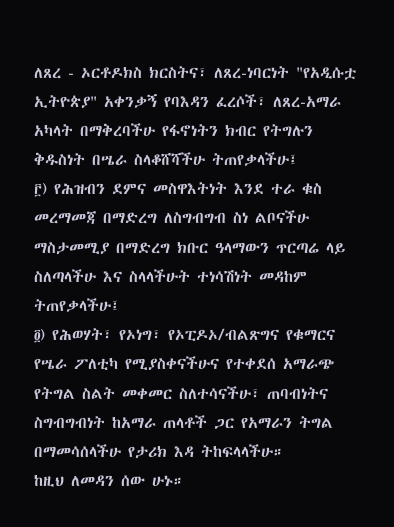ለጸረ - ኦርቶዶክስ ክርስትና፣ ለጸረ-ነባርነት "የአዲሱቷ ኢትዮጵያ" አቀንቃኝ የባእዳን ፈረሶች፣ ለጸረ-አማራ አካላት በማቅረባችሁ የፋኖነትን ክብር የትግሉን ቅዱስነት በሤራ ስላቆሸሻችሁ ትጠየቃላችሁ፤
፫) የሕዝብን ደምና መስዋእትነት እንደ ተራ ቁስ መረማመጃ በማድረግ ለስግብግብ ስነ ልቦናችሁ ማስታመሚያ በማድረግ ክቡር ዓላማውን ጥርጣሬ ላይ ስለጣላችሁ እና ስላላችሁት ተነሳሽነት መዳከም ትጠየቃላችሁ፤
፬) የሕወሃት፣ የኦነግ፣ የኦፒዶኦ/ብልጽግና የቁማርና የሤራ ፖለቲካ የሚያስቀናችሁና የተቀደሰ አማራጭ የትግል ስልት መቀመር ስለተሳናችሁ፣ ጠባብነትና ስግብግብነት ከአማራ ጠላቶች ጋር የአማራን ትግል በማመሳሰላችሁ የታሪክ እዳ ትከፍላላችሁ።
ከዚህ ለመዳን ሰው ሁኑ።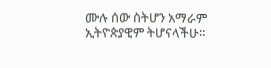ሙሉ ሰው ስትሆን አማራም ኢትዮጵያዊም ትሆናላችሁ።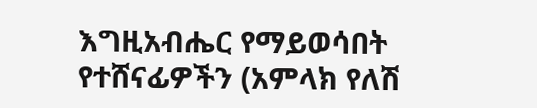እግዚአብሔር የማይወሳበት የተሸናፊዎችን (አምላክ የለሽ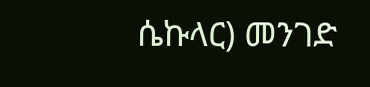ሴኩላር) መንገድ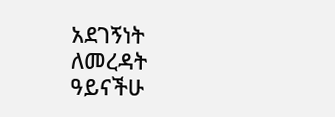አደገኝነት ለመረዳት ዓይናችሁ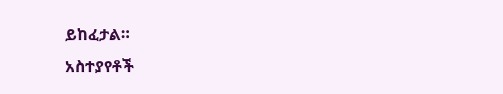ይከፈታል።
አስተያየቶች